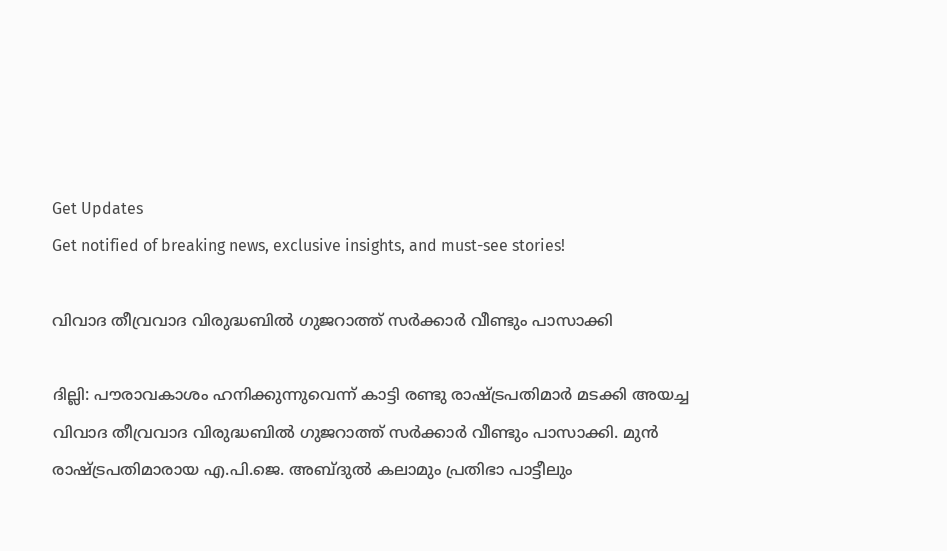Get Updates
Get notified of breaking news, exclusive insights, and must-see stories!

വിവാദ തീവ്രവാദ വിരുദ്ധബില്‍ ഗുജറാത്ത് സര്‍ക്കാര്‍ വീണ്ടും പാസാക്കി

ദില്ലി: പൗരാവകാശം ഹനിക്കുന്നുവെന്ന് കാട്ടി രണ്ടു രാഷ്ട്രപതിമാര്‍ മടക്കി അയച്ച വിവാദ തീവ്രവാദ വിരുദ്ധബില്‍ ഗുജറാത്ത് സര്‍ക്കാര്‍ വീണ്ടും പാസാക്കി. മുന്‍ രാഷ്ട്രപതിമാരായ എ.പി.ജെ. അബ്ദുല്‍ കലാമും പ്രതിഭാ പാട്ടീലും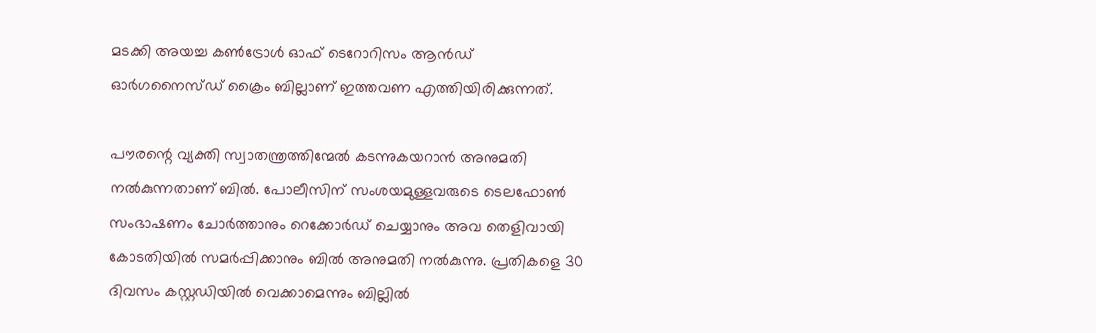മടക്കി അയച്ച കണ്‍ട്രോള്‍ ഓഫ് ടെറോറിസം ആന്‍ഡ് ഓര്‍ഗനൈസ്ഡ് ക്രൈം ബില്ലാണ് ഇത്തവണ എത്തിയിരിക്കുന്നത്.

പൗരന്റെ വ്യക്തി സ്വാതന്ത്രത്തിന്മേല്‍ കടന്നുകയറാന്‍ അനുമതി നല്‍കുന്നതാണ് ബില്‍. പോലീസിന് സംശയമുള്ളവരുടെ ടെലഫോണ്‍ സംഭാഷണം ചോര്‍ത്താനും റെക്കോര്‍ഡ് ചെയ്യാനും അവ തെളിവായി കോടതിയില്‍ സമര്‍പ്പിക്കാനും ബില്‍ അനുമതി നല്‍കുന്നു. പ്രതികളെ 30 ദിവസം കസ്റ്റഡിയില്‍ വെക്കാമെന്നും ബില്ലില്‍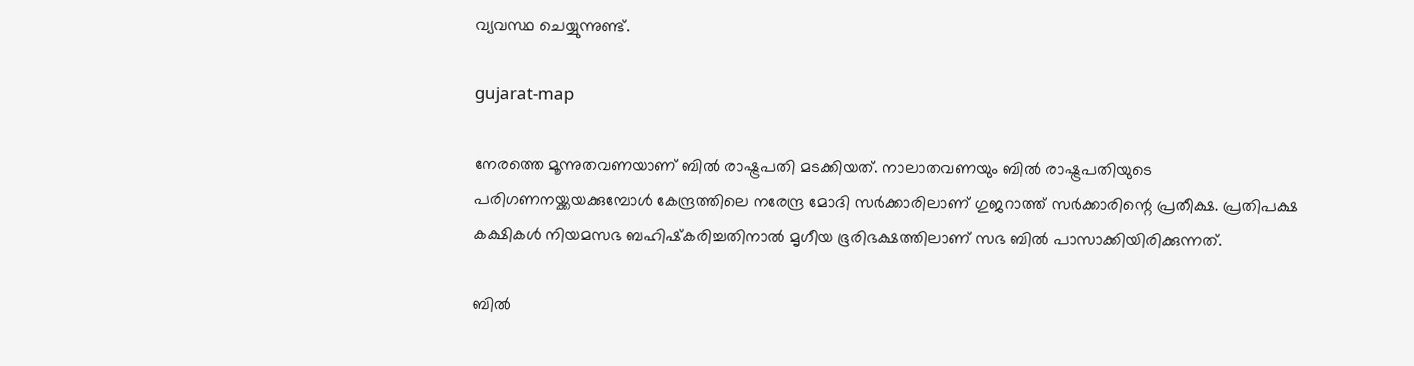വ്യവസ്ഥ ചെയ്യുന്നുണ്ട്.

gujarat-map

നേരത്തെ മൂന്നുതവണയാണ് ബില്‍ രാഷ്ട്രപതി മടക്കിയത്. നാലാതവണയും ബില്‍ രാഷ്ട്രപതിയുടെ പരിഗണനയ്ക്കയക്കുമ്പോള്‍ കേന്ദ്രത്തിലെ നരേന്ദ്ര മോദി സര്‍ക്കാരിലാണ് ഗുജറാത്ത് സര്‍ക്കാരിന്റെ പ്രതീക്ഷ. പ്രതിപക്ഷ കക്ഷികള്‍ നിയമസഭ ബഹിഷ്‌കരിച്ചതിനാല്‍ മൃഗീയ ഭൂരിഭക്ഷത്തിലാണ് സഭ ബില്‍ പാസാക്കിയിരിക്കുന്നത്.

ബില്‍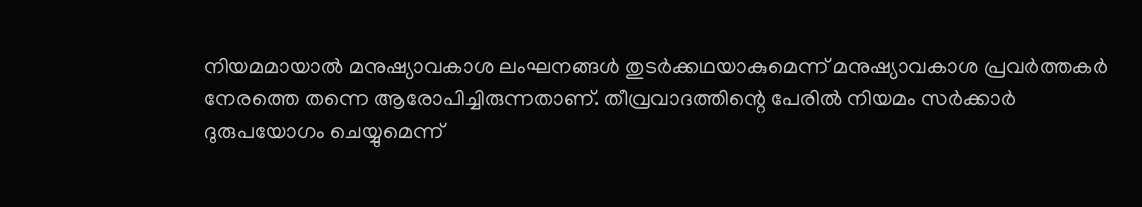നിയമമായാല്‍ മനുഷ്യാവകാശ ലംഘനങ്ങള്‍ തുടര്‍ക്കഥയാകുമെന്ന് മനുഷ്യാവകാശ പ്രവര്‍ത്തകര്‍ നേരത്തെ തന്നെ ആരോപിച്ചിരുന്നതാണ്. തീവ്രവാദത്തിന്റെ പേരില്‍ നിയമം സര്‍ക്കാര്‍ ദുരുപയോഗം ചെയ്യുമെന്ന്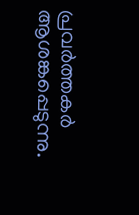പ്രവര്‍ത്തകര്‍ ആശങ്കപ്പെടുന്നു.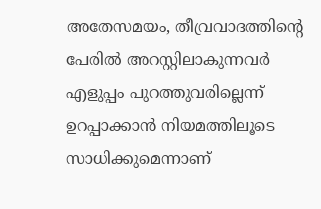അതേസമയം, തീവ്രവാദത്തിന്റെ പേരില്‍ അറസ്റ്റിലാകുന്നവര്‍ എളുപ്പം പുറത്തുവരില്ലെന്ന് ഉറപ്പാക്കാന്‍ നിയമത്തിലൂടെ സാധിക്കുമെന്നാണ്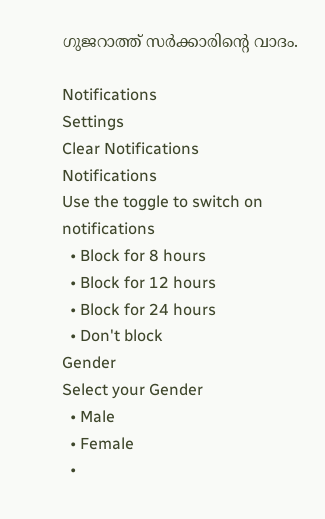ഗുജറാത്ത് സര്‍ക്കാരിന്റെ വാദം.

Notifications
Settings
Clear Notifications
Notifications
Use the toggle to switch on notifications
  • Block for 8 hours
  • Block for 12 hours
  • Block for 24 hours
  • Don't block
Gender
Select your Gender
  • Male
  • Female
  •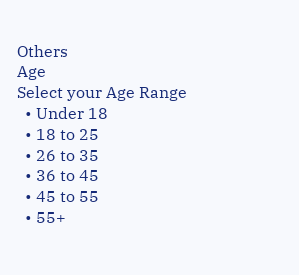Others
Age
Select your Age Range
  • Under 18
  • 18 to 25
  • 26 to 35
  • 36 to 45
  • 45 to 55
  • 55+